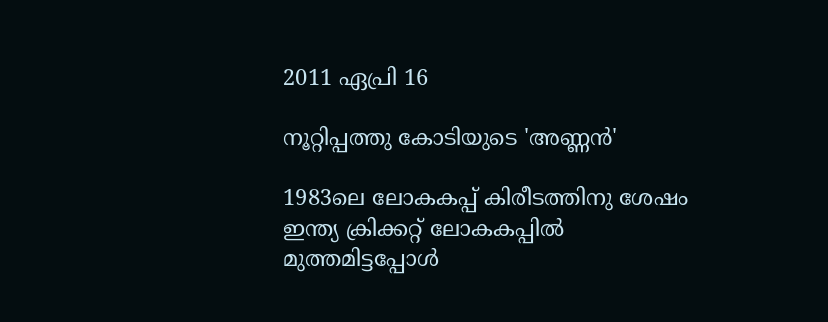2011 ഏപ്രി 16

നൂറ്റിപ്പത്തു കോടിയുടെ 'അണ്ണന്‍'

1983ലെ ലോകകപ്പ് കിരീടത്തിനു ശേഷം ഇന്ത്യ ക്രിക്കറ്റ് ലോകകപ്പില്‍ മുത്തമിട്ടപ്പോള്‍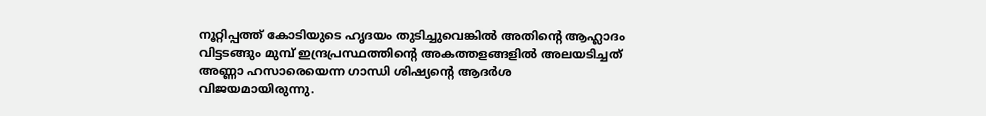നൂറ്റിപ്പത്ത് കോടിയുടെ ഹൃദയം തുടിച്ചുവെങ്കില്‍ അതിന്‍റെ ആഹ്ലാദം വിട്ടടങ്ങും മുമ്പ് ഇന്ദ്രപ്രസ്ഥത്തിന്‍റെ അകത്തളങ്ങളില്‍ അലയടിച്ചത് അണ്ണാ ഹസാരെയെന്ന ഗാന്ധി ശിഷ്യന്‍റെ ആദര്‍ശ വിജയമായിരുന്നു.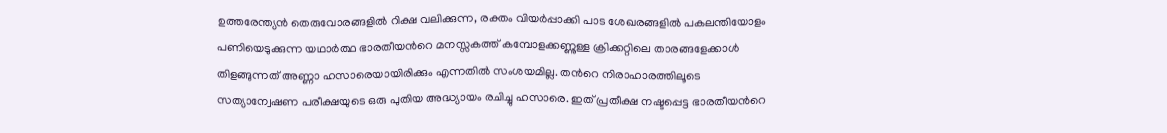ഉത്തരേന്ത്യന്‍ തെരുവോരങ്ങളില്‍ റിക്ഷ വലിക്കുന്ന, രക്തം വിയര്‍പ്പാക്കി പാട ശേഖരങ്ങളില്‍ പകലന്തിയോളം പണിയെടുക്കുന്ന യഥാര്‍ത്ഥ ഭാരതീയന്‍റെ മനസ്സകത്ത് കമ്പോളക്കണ്ണുള്ള ക്രിക്കറ്റിലെ താരങ്ങളേക്കാള്‍ തിളങ്ങുന്നത് അണ്ണാ ഹസാരെയായിരിക്കും എന്നതില്‍ സംശയമില്ല. തന്‍റെ നിരാഹാരത്തിലൂടെ സത്യാന്വേഷണ പരീക്ഷയുടെ ഒരു പുതിയ അദ്ധ്യായം രചിച്ചു ഹസാരെ. ഇത് പ്രതീക്ഷ നഷ്ടപ്പെട്ട ഭാരതീയന്‍റെ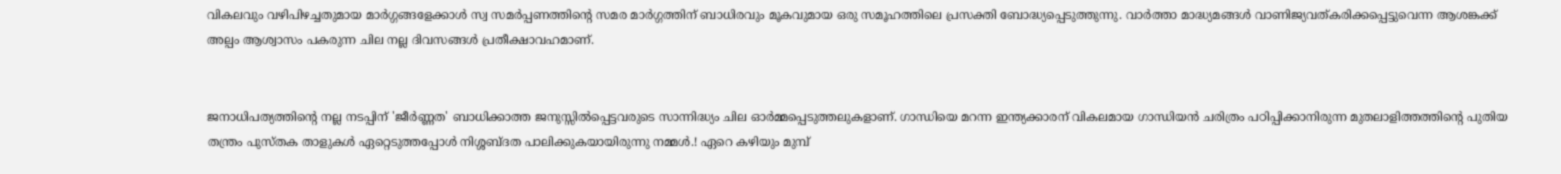വികലവും വഴിപിഴച്ചതുമായ മാര്‍ഗ്ഗങ്ങളേക്കാള്‍ സ്വ സമര്‍പ്പണത്തിന്‍റെ സമര മാര്‍ഗ്ഗത്തിന് ബാധിരവും മൂകവുമായ ഒരു സമൂഹത്തിലെ പ്രസക്തി ബോദ്ധ്യപ്പെടുത്തുന്നു. വാര്‍ത്താ മാദ്ധ്യമങ്ങള്‍ വാണിജ്യവത്കരിക്കപ്പെട്ടുവെന്ന ആശങ്കക്ക് അല്പം ആശ്വാസം പകരുന്ന ചില നല്ല ദിവസങ്ങള്‍ പ്രതീക്ഷാവഹമാണ്.


ജനാധിപത്യത്തിന്‍റെ നല്ല നടപ്പിന് 'ജീര്‍ണ്ണത' ബാധിക്കാത്ത ജനുസ്സില്‍പ്പെട്ടവരുടെ സാന്നിദ്ധ്യം ചില ഓര്‍മ്മപ്പെടുത്തലുകളാണ്. ഗാന്ധിയെ മറന്ന ഇന്ത്യക്കാരന് വികലമായ ഗാന്ധിയന്‍ ചരിത്രം പഠിപ്പിക്കാനിരുന്ന മുതലാളിത്തത്തിന്‍റെ പുതിയ തന്ത്രം പുസ്തക താളുകള്‍ ഏറ്റെടുത്തപ്പോള്‍ നിശ്ശബ്ദത പാലിക്കുകയായിരുന്നു നമ്മള്‍.! ഏറെ കഴിയും മുമ്പ്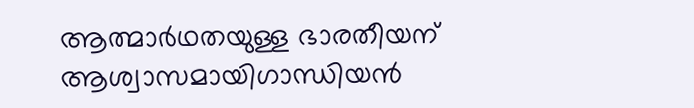ആത്മാര്‍ഥതയുള്ള ഭാരതീയന് ആശ്വാസമായിഗാന്ധിയന്‍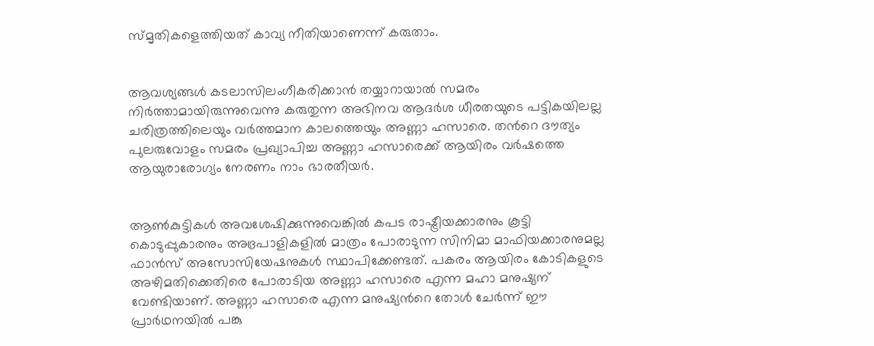സ്മൃതികളെത്തിയത് കാവ്യ നീതിയാണെന്ന് കരുതാം.


ആവശ്യങ്ങള്‍ കടലാസിലംഗീകരിക്കാന്‍ തയ്യാറായാല്‍ സമരം നിര്‍ത്താമായിരുന്നുവെന്നു കരുതുന്ന അഭിനവ ആദര്‍ശ ധീരതയുടെ പട്ടികയിലല്ല ചരിത്രത്തിലെയും വര്‍ത്തമാന കാലത്തെയും അണ്ണാ ഹസാരെ. തന്‍റെ ദൗത്യം പുലരുവോളം സമരം പ്രഖ്യാപിച്ച അണ്ണാ ഹസാരെക്ക് ആയിരം വര്‍ഷത്തെ ആയുരാരോഗ്യം നേരണം നാം ഭാരതീയര്‍.


ആണ്‍കുട്ടികള്‍ അവശേഷിക്കുന്നുവെങ്കില്‍ കപട രാഷ്ട്രീയക്കാരനും കൂട്ടി കൊടുപ്പുകാരനും അഭ്രപാളികളില്‍ മാത്രം പോരാടുന്ന സിനിമാ മാഫിയക്കാരനുമല്ല ഫാന്‍സ്‌ അസോസിയേഷനുകള്‍ സ്ഥാപിക്കേണ്ടത്. പകരം ആയിരം കോടികളുടെ അഴിമതിക്കെതിരെ പോരാടിയ അണ്ണാ ഹസാരെ എന്ന മഹാ മനുഷ്യന് വേണ്ടിയാണ്. അണ്ണാ ഹസാരെ എന്ന മനുഷ്യന്‍റെ തോള്‍ ചേര്‍ന്ന് ഈ പ്രാര്‍ഥനയില്‍ പങ്കു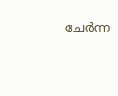ചേര്‍ന്ന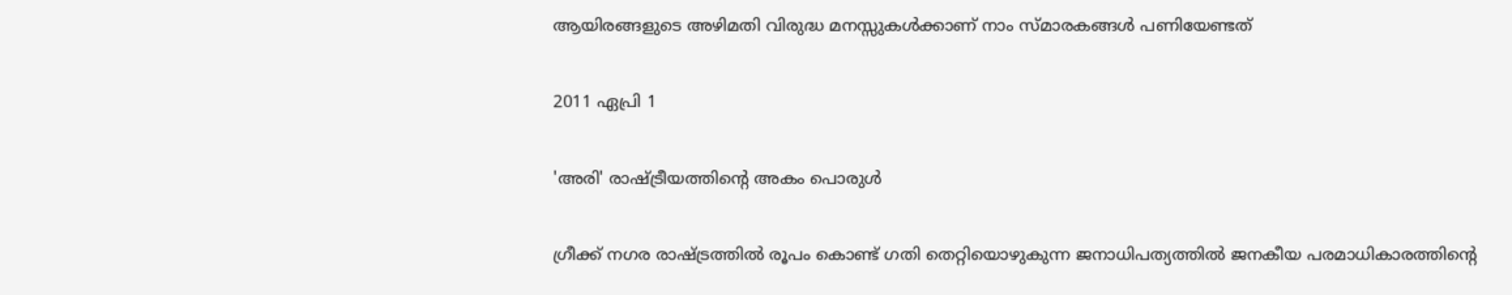ആയിരങ്ങളുടെ അഴിമതി വിരുദ്ധ മനസ്സുകള്‍ക്കാണ് നാം സ്മാരകങ്ങള്‍ പണിയേണ്ടത്

2011 ഏപ്രി 1

'അരി' രാഷ്ട്രീയത്തിന്‍റെ അകം പൊരുള്‍

ഗ്രീക്ക് നഗര രാഷ്ട്രത്തില്‍ രൂപം കൊണ്ട് ഗതി തെറ്റിയൊഴുകുന്ന ജനാധിപത്യത്തില്‍ ജനകീയ പരമാധികാരത്തിന്‍റെ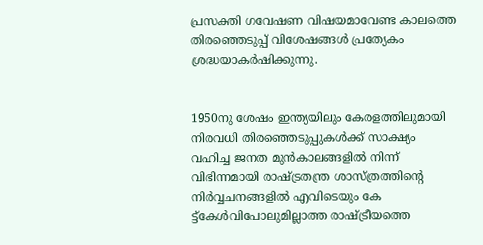പ്രസക്തി ഗവേഷണ വിഷയമാവേണ്ട കാലത്തെ തിരഞ്ഞെടുപ്പ് വിശേഷങ്ങള്‍ പ്രത്യേകം ശ്രദ്ധയാകര്‍ഷിക്കുന്നു.


1950നു ശേഷം ഇന്ത്യയിലും കേരളത്തിലുമായി നിരവധി തിരഞ്ഞെടുപ്പുകള്‍ക്ക് സാക്ഷ്യം വഹിച്ച ജനത മുന്‍കാലങ്ങളില്‍ നിന്ന്‍ വിഭിന്നമായി രാഷ്ട്രതന്ത്ര ശാസ്ത്രത്തിന്‍റെ നിര്‍വ്വചനങ്ങളില്‍ എവിടെയും കേ ട്ട്കേള്‍വിപോലുമില്ലാത്ത രാഷ്ട്രീയത്തെ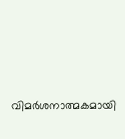വിമര്‍ശനാത്മകമായി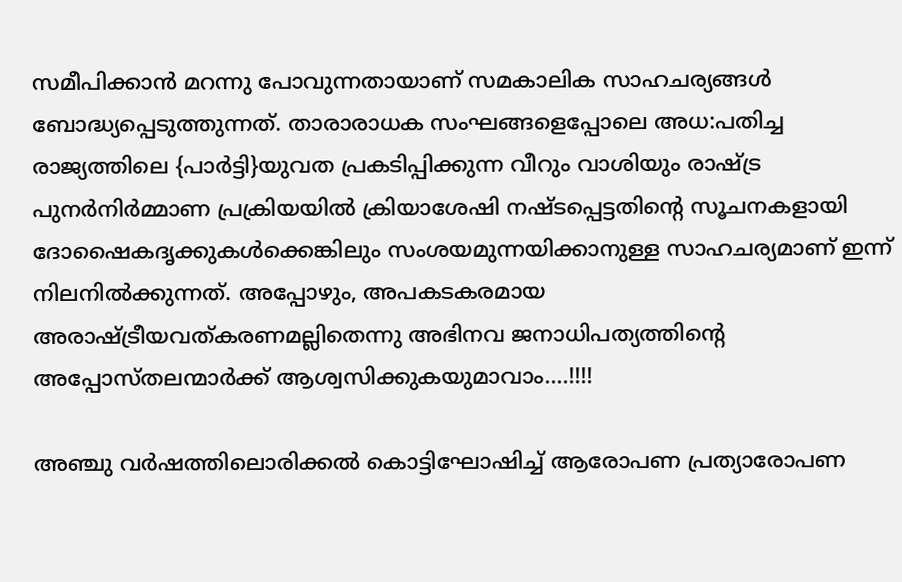സമീപിക്കാന്‍ മറന്നു പോവുന്നതായാണ് സമകാലിക സാഹചര്യങ്ങള്‍ ബോദ്ധ്യപ്പെടുത്തുന്നത്. താരാരാധക സംഘങ്ങളെപ്പോലെ അധ:പതിച്ച രാജ്യത്തിലെ {പാര്‍ട്ടി}യുവത പ്രകടിപ്പിക്കുന്ന വീറും വാശിയും രാഷ്ട്ര പുനര്‍നിര്‍മ്മാണ പ്രക്രിയയില്‍ ക്രിയാശേഷി നഷ്ടപ്പെട്ടതിന്‍റെ സൂചനകളായി ദോഷൈകദൃക്കുകള്‍ക്കെങ്കിലും സംശയമുന്നയിക്കാനുള്ള സാഹചര്യമാണ് ഇന്ന് നിലനില്‍ക്കുന്നത്. അപ്പോഴും, അപകടകരമായ അരാഷ്ട്രീയവത്കരണമല്ലിതെന്നു അഭിനവ ജനാധിപത്യത്തിന്‍റെ അപ്പോസ്തലന്മാര്‍ക്ക് ആശ്വസിക്കുകയുമാവാം....!!!!

അഞ്ചു വര്‍ഷത്തിലൊരിക്കല്‍ കൊട്ടിഘോഷിച്ച് ആരോപണ പ്രത്യാരോപണ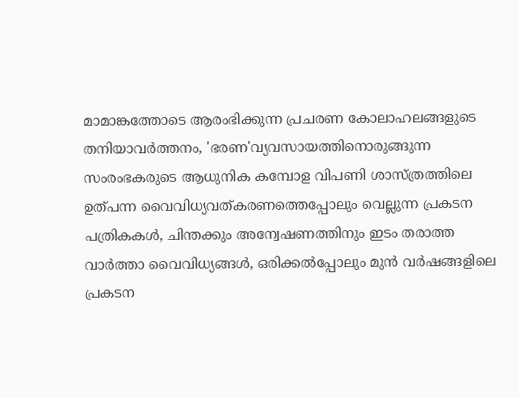മാമാങ്കത്തോടെ ആരംഭിക്കുന്ന പ്രചരണ കോലാഹലങ്ങളുടെ തനിയാവര്‍ത്തനം, 'ഭരണ'വ്യവസായത്തിനൊരുങ്ങുന്ന സംരംഭകരുടെ ആധുനിക കമ്പോള വിപണി ശാസ്ത്രത്തിലെ ഉത്പന്ന വൈവിധ്യവത്കരണത്തെപ്പോലും വെല്ലുന്ന പ്രകടന പത്രികകള്‍, ചിന്തക്കും അന്വേഷണത്തിനും ഇടം തരാത്ത വാര്‍ത്താ വൈവിധ്യങ്ങള്‍, ഒരിക്കല്‍പ്പോലും മുന്‍ വര്‍ഷങ്ങളിലെ പ്രകടന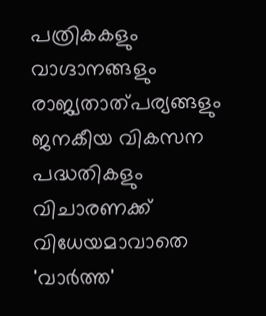പത്രികകളും വാഗ്ദാനങ്ങളും രാജ്യതാത്പര്യങ്ങളും ജനകീയ വികസന പദ്ധതികളും വിചാരണക്ക് വിധേയമാവാതെ 'വാര്‍ത്ത'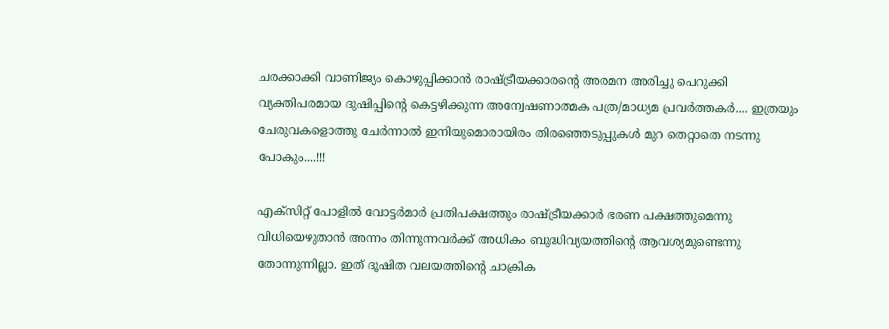ചരക്കാക്കി വാണിജ്യം കൊഴുപ്പിക്കാന്‍ രാഷ്ട്രീയക്കാരന്‍റെ അരമന അരിച്ചു പെറുക്കി വ്യക്തിപരമായ ദുഷിപ്പിന്‍റെ കെട്ടഴിക്കുന്ന അന്വേഷണാത്മക പത്ര/മാധ്യമ പ്രവര്‍ത്തകര്‍.... ഇത്രയും ചേരുവകളൊത്തു ചേര്‍ന്നാല്‍ ഇനിയുമൊരായിരം തിരഞ്ഞെടുപ്പുകള്‍ മുറ തെറ്റാതെ നടന്നു പോകും....!!!

എക്സിറ്റ് പോളില്‍ വോട്ടര്‍മാര്‍ പ്രതിപക്ഷത്തും രാഷ്ട്രീയക്കാര്‍ ഭരണ പക്ഷത്തുമെന്നു വിധിയെഴുതാന്‍ അന്നം തിന്നുന്നവര്‍ക്ക് അധികം ബുദ്ധിവ്യയത്തിന്‍റെ ആവശ്യമുണ്ടെന്നു തോന്നുന്നില്ലാ. ഇത് ദൂഷിത വലയത്തിന്‍റെ ചാക്രിക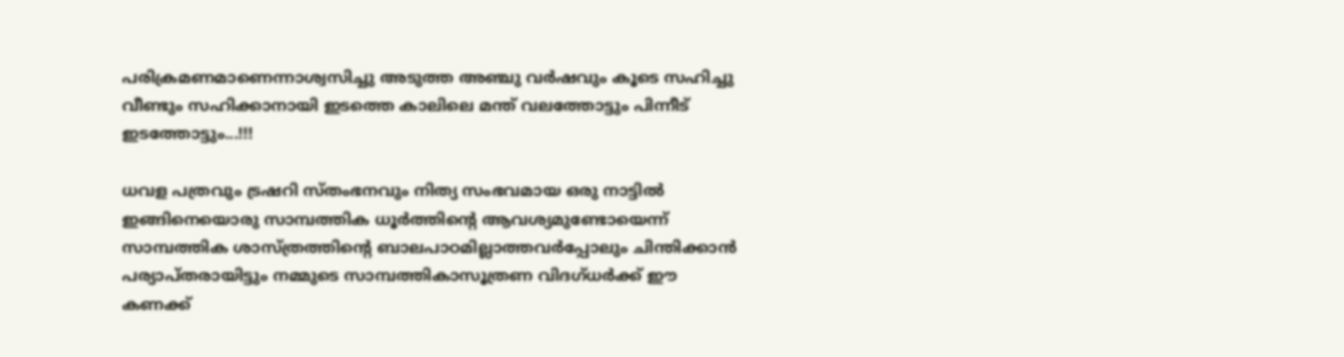പരിക്രമണമാണെന്നാശ്വസിച്ചു അടുത്ത അഞ്ചു വര്‍ഷവും കൂടെ സഹിച്ചു വീണ്ടും സഹിക്കാനായി ഇടത്തെ കാലിലെ മന്ത് വലത്തോട്ടും പിന്നീട് ഇടത്തോട്ടും...!!!

ധവള പത്രവും ട്രഷറി സ്തംഭനവും നിത്യ സംഭവമായ ഒരു നാട്ടില്‍ ഇങ്ങിനെയൊരു സാമ്പത്തിക ധൂര്‍ത്തിന്‍റെ ആവശ്യമുണ്ടോയെന്ന് സാമ്പത്തിക ശാസ്ത്രത്തിന്‍റെ ബാലപാഠമില്ലാത്തവര്‍പ്പോലും ചിന്തിക്കാന്‍ പര്യാപ്തരായിട്ടും നമ്മുടെ സാമ്പത്തികാസൂത്രണ വിദഗ്ധര്‍ക്ക് ഈ കണക്ക്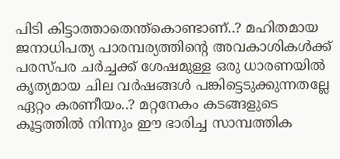പിടി കിട്ടാത്താതെന്ത്കൊണ്ടാണ്..? മഹിതമായ ജനാധിപത്യ പാരമ്പര്യത്തിന്‍റെ അവകാശികള്‍ക്ക് പരസ്പര ചര്‍ച്ചക്ക് ശേഷമുള്ള ഒരു ധാരണയില്‍ കൃത്യമായ ചില വര്‍ഷങ്ങള്‍ പങ്കിട്ടെടുക്കുന്നതല്ലേ ഏറ്റം കരണീയം..? മറ്റനേകം കടങ്ങളുടെ കൂട്ടത്തില്‍ നിന്നും ഈ ഭാരിച്ച സാമ്പത്തിക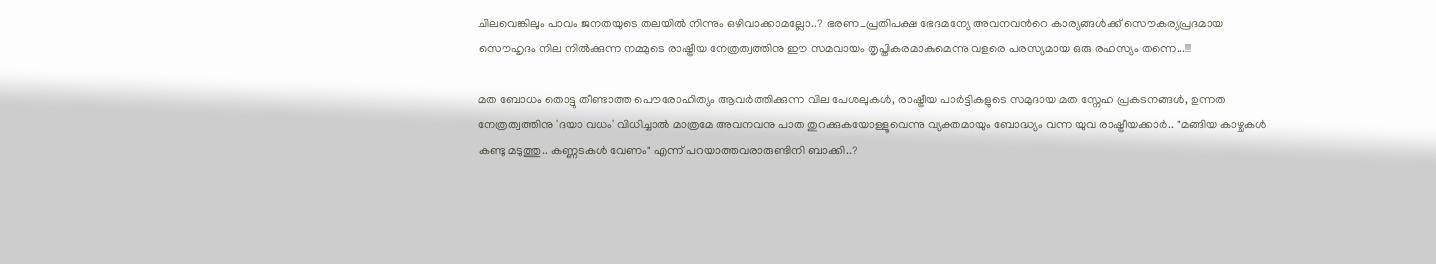ചിലവെങ്കിലും പാവം ജനതയുടെ തലയില്‍ നിന്നും ഒഴിവാക്കാമല്ലോ..? ഭരണ_പ്രതിപക്ഷ ഭേദമന്യേ അവനവന്‍റെ കാര്യങ്ങള്‍ക്ക് സൌകര്യപ്രദമായ സൌഹൃദം നില നില്‍ക്കുന്ന നമ്മുടെ രാഷ്ട്രീയ നേത്രത്വത്തിനു ഈ സമവായം തൃപ്തികരമാകുമെന്നു വളരെ പരസ്യമായ ഒരു രഹസ്യം തന്നെ...!!!

മത ബോധം തൊട്ടു തീണ്ടാത്ത പൌരോഹിത്യം ആവര്‍ത്തിക്കുന്ന വില പേശലുകള്‍, രാഷ്ട്രീയ പാര്‍ട്ടികളുടെ സമുദായ മത സ്നേഹ പ്രകടനങ്ങള്‍, ഉന്നത നേത്രത്വത്തിനു 'ദയാ വധം' വിധിച്ചാല്‍ മാത്രമേ അവനവനു പാത തുറക്കുകയോള്ളൂവെന്നു വ്യക്തമായും ബോദ്ധ്യം വന്ന യുവ രാഷ്ട്രീയക്കാര്‍.. "മങ്ങിയ കാഴ്ചകള്‍ കണ്ടു മടുത്തു.. കണ്ണടകള്‍ വേണം" എന്ന് പറയാത്തവരാരുണ്ടിനി ബാക്കി..?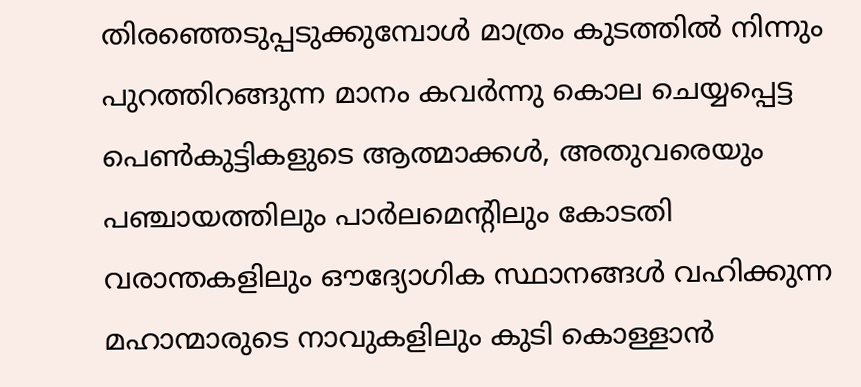തിരഞ്ഞെടുപ്പടുക്കുമ്പോള്‍ മാത്രം കുടത്തില്‍ നിന്നും പുറത്തിറങ്ങുന്ന മാനം കവര്‍ന്നു കൊല ചെയ്യപ്പെട്ട പെണ്‍കുട്ടികളുടെ ആത്മാക്കള്‍, അതുവരെയും പഞ്ചായത്തിലും പാര്‍ലമെന്റിലും കോടതി വരാന്തകളിലും ഔദ്യോഗിക സ്ഥാനങ്ങള്‍ വഹിക്കുന്ന മഹാന്മാരുടെ നാവുകളിലും കുടി കൊള്ളാന്‍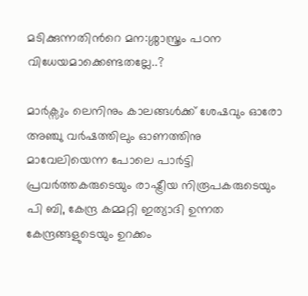മടിക്കുന്നതിന്‍റെ മന:ശ്ശാസ്ത്രം പഠന വിധേയമാക്കെണ്ടതല്ലേ..?

മാര്‍ക്സും ലെനിനും കാലങ്ങള്‍ക്ക് ശേഷവും ഓരോ അഞ്ചു വര്‍ഷത്തിലും ഓണത്തിനു മാവേലിയെന്ന പോലെ പാര്‍ട്ടി പ്രവര്‍ത്തകരുടെയും രാഷ്ട്രീയ നിരൂപകരുടെയും പി ബി, കേന്ദ്ര കമ്മറ്റി ഇത്യാദി ഉന്നത കേന്ദ്രങ്ങളുടെയും ഉറക്കം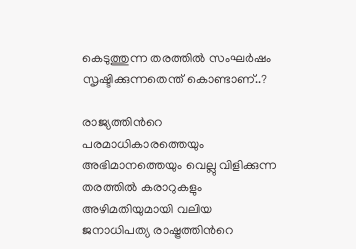കെടുത്തുന്ന തരത്തില്‍ സംഘര്‍ഷം സൃഷ്ടിക്കുന്നതെന്ത് കൊണ്ടാണ്..?

രാജ്യത്തിന്‍റെ പരമാധികാരത്തെയും അഭിമാനത്തെയും വെല്ലു വിളിക്കുന്ന തരത്തില്‍ കരാറുകളും അഴിമതിയുമായി വലിയ ജനാധിപത്യ രാഷ്ട്രത്തിന്‍റെ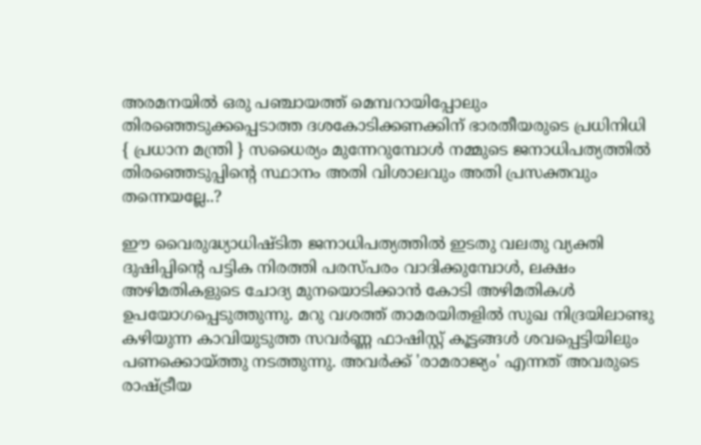അരമനയില്‍ ഒരു പഞ്ചായത്ത് മെമ്പറായിപ്പോലും തിരഞ്ഞെടുക്കപ്പെടാത്ത ദശകോടിക്കണക്കിന് ഭാരതീയരുടെ പ്രധിനിധി { പ്രധാന മന്ത്രി } സധൈര്യം മുന്നേറുമ്പോള്‍ നമ്മുടെ ജനാധിപത്യത്തില്‍ തിരഞ്ഞെടുപ്പിന്‍റെ സ്ഥാനം അതി വിശാലവും അതി പ്രസക്തവും തന്നെയല്ലേ..?

ഈ വൈരുദ്ധ്യാധിഷ്ടിത ജനാധിപത്യത്തില്‍ ഇടതു വലതു വ്യക്തി ദുഷിപ്പിന്‍റെ പട്ടിക നിരത്തി പരസ്പരം വാദിക്കുമ്പോള്‍, ലക്ഷം അഴിമതികളുടെ ചോദ്യ മുനയൊടിക്കാന്‍ കോടി അഴിമതികള്‍ ഉപയോഗപ്പെടുത്തുന്നു. മറു വശത്ത്‌ താമരയിതളില്‍ സുഖ നിദ്രയിലാണ്ടു കഴിയുന്ന കാവിയുടുത്ത സവര്‍ണ്ണ ഫാഷിസ്റ്റ് കൂട്ടങ്ങള്‍ ശവപ്പെട്ടിയിലും പണക്കൊയ്ത്തു നടത്തുന്നു. അവര്‍ക്ക് 'രാമരാജ്യം' എന്നത് അവരുടെ രാഷ്ട്രീയ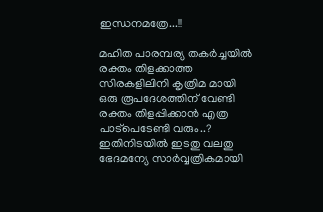ഇന്ധനമത്രേ...!!

മഹിത പാരമ്പര്യ തകര്‍ച്ചയില്‍ രക്തം തിളക്കാത്ത സിരകളിലിനി കൃത്രിമ മായി ഒരു രൂപദേശത്തിന് വേണ്ടി രക്തം തിളപ്പിക്കാന്‍ എത്ര പാട്പെടേണ്ടി വരും..? ഇതിനിടയില്‍ ഇടതു വലതു ഭേദമന്യേ സാര്‍വ്വത്രികമായി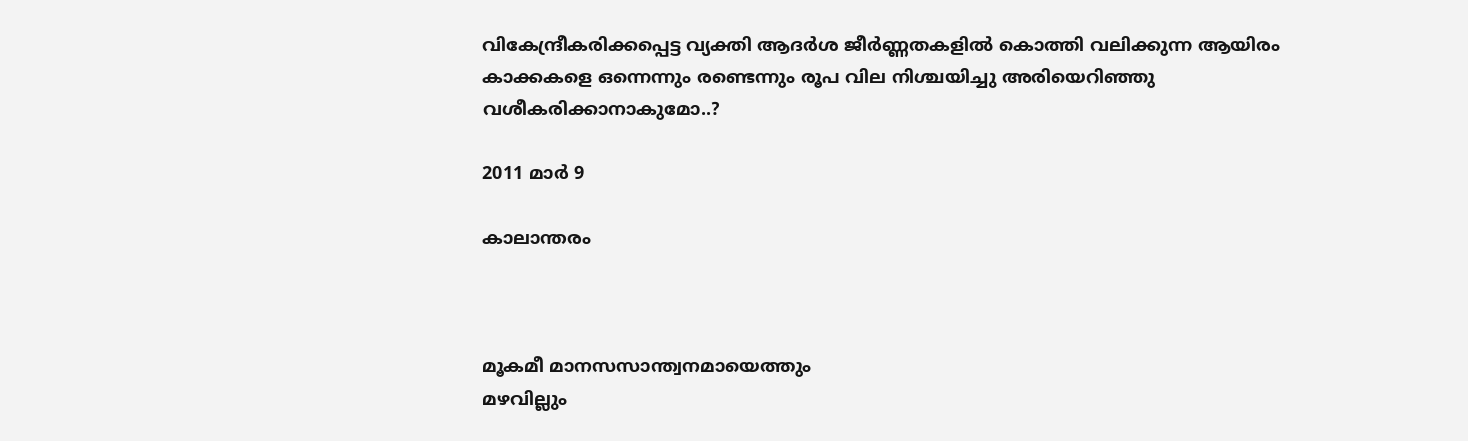വികേന്ദ്രീകരിക്കപ്പെട്ട വ്യക്തി ആദര്‍ശ ജീര്‍ണ്ണതകളില്‍ കൊത്തി വലിക്കുന്ന ആയിരം കാക്കകളെ ഒന്നെന്നും രണ്ടെന്നും രൂപ വില നിശ്ചയിച്ചു അരിയെറിഞ്ഞു വശീകരിക്കാനാകുമോ..?

2011 മാർ 9

കാലാന്തരം



മൂകമീ മാനസസാന്ത്വനമായെത്തും
മഴവില്ലും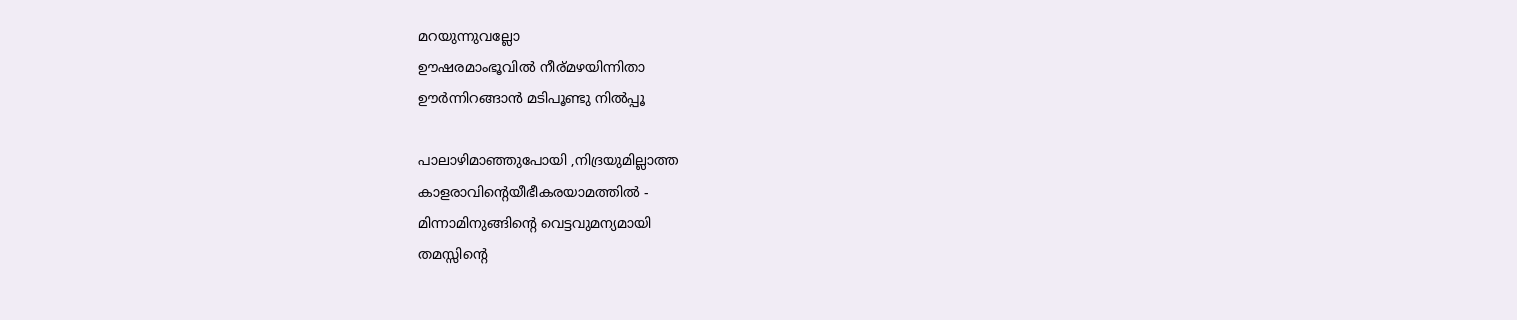മറയുന്നുവല്ലോ
ഊഷരമാംഭൂവില്‍ നീര്മഴയിന്നിതാ
ഊര്‍ന്നിറങ്ങാന്‍ മടിപൂണ്ടു നില്‍പ്പൂ

പാലാഴിമാഞ്ഞുപോയി ,നിദ്രയുമില്ലാത്ത
കാളരാവിന്റെയീഭീകരയാമത്തില്‍ -
മിന്നാമിനുങ്ങിന്റെ വെട്ടവുമന്യമായി
തമസ്സിന്റെ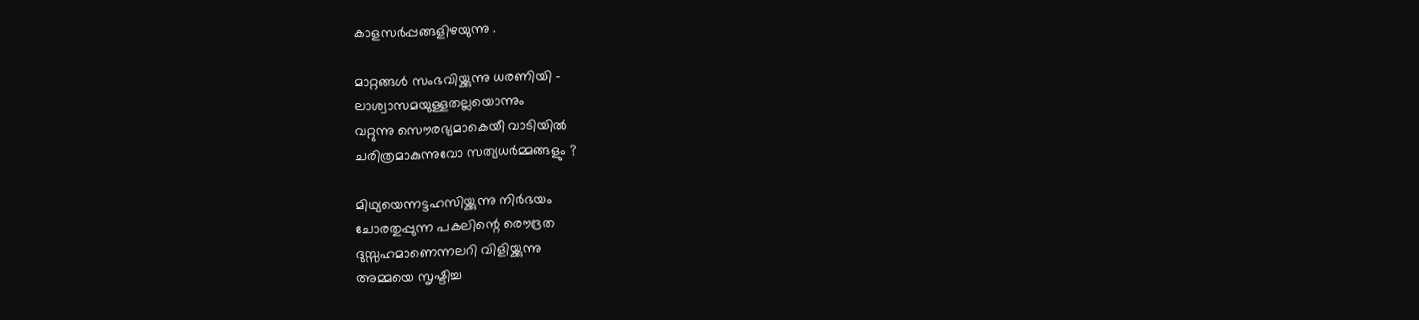കാളസര്‍പ്പങ്ങളിഴയുന്നു .

മാറ്റങ്ങള്‍ സംഭവിയ്ക്കുന്നു ധരണിയി -
ലാശ്വാസമയുള്ളതല്ലയൊന്നും
വറ്റുന്നു സൌരഭ്യമാകെയീ വാടിയില്‍
ചരിത്രമാകുന്നുവോ സത്യധര്‍മ്മങ്ങളും ?

മിഥ്യയെന്നട്ടഹസിയ്ക്കുന്നു നിര്‍ഭയം
ചോരതുപ്പുന്ന പകലിന്റെ രൌദ്രത
ദുസ്സഹമാണെന്നലറി വിളിയ്ക്കുന്നു
അമ്മയെ സൃഷ്ടിച്ച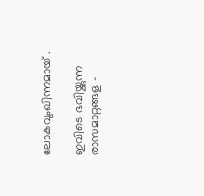ലോകവുംഖിന്നമായ് .

ഇവിടെ ഭവിയ്ക്കുന്ന രാസമാറ്റങ്ങള -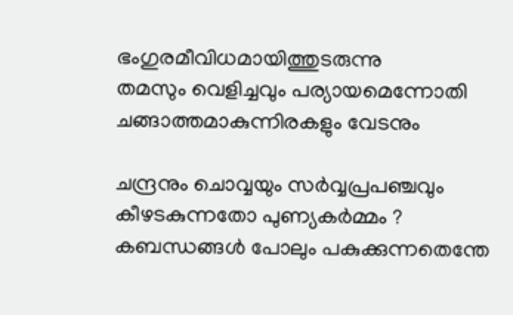ഭംഗുരമീവിധമായിത്തുടരുന്നു
തമസും വെളിച്ചവും പര്യായമെന്നോതി
ചങ്ങാത്തമാകുന്നിരകളും വേടനും

ചന്ദ്രനും ചൊവ്വയും സര്‍വ്വപ്രപഞ്ചവും
കീഴടകുന്നതോ പുണ്യകര്‍മ്മം ?
കബന്ധങ്ങള്‍ പോലും പകുക്കുന്നതെന്തേ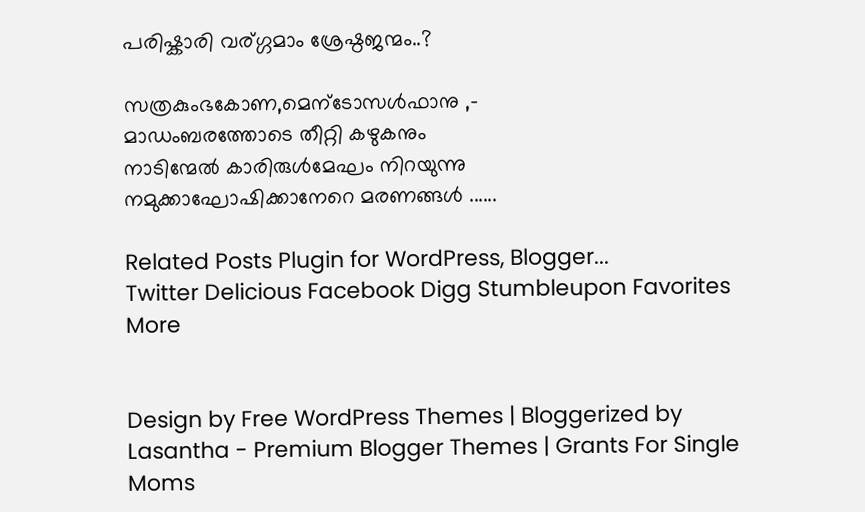പരിഷ്കാരി വര്ഗ്ഗമാം ശ്രേഷ്ഠജന്മം..?

സത്രകുംഭകോണ,മെന്ടോസള്‍ഫാനു ,-
മാഡംബരത്തോടെ തീറ്റി കഴുകനും
നാടിന്മേല്‍ കാരിരുള്‍മേഘം നിറയുന്നു
നമുക്കാഘോഷിക്കാനേറെ മരണങ്ങള്‍ ......

Related Posts Plugin for WordPress, Blogger...
Twitter Delicious Facebook Digg Stumbleupon Favorites More


Design by Free WordPress Themes | Bloggerized by Lasantha - Premium Blogger Themes | Grants For Single Moms